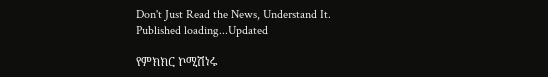Don't Just Read the News, Understand It.
Published loading...Updated

የምክክር ኮሚሽነሩ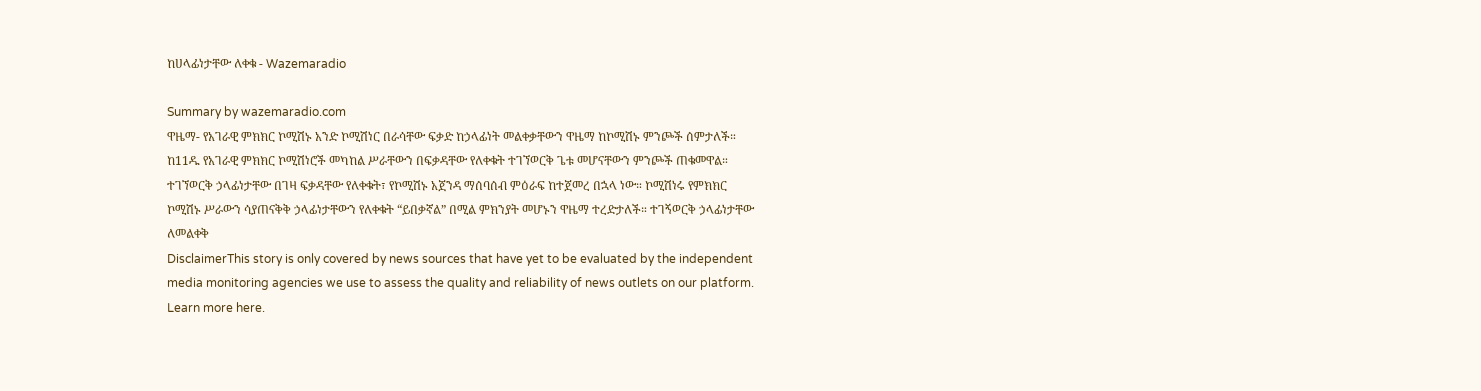ከሀላፊነታቸው ለቀቁ - Wazemaradio

Summary by wazemaradio.com
ዋዜማ- የአገራዊ ምክክር ኮሚሽኑ አንድ ኮሚሽነር በራሳቸው ፍቃድ ከኃላፊነት መልቀቃቸውን ዋዜማ ከኮሚሽኑ ምንጮች ሰምታለች። ከ11ዱ የአገራዊ ምክክር ኮሚሽነሮች መካከል ሥራቸውን በፍቃዳቸው የለቀቁት ተገኘወርቅ ጌቱ መሆናቸውን ምንጮች ጠቁመዋል። ተገኘወርቅ ኃላፊነታቸው በገዛ ፍቃዳቸው የለቀቁት፣ የኮሚሽኑ አጀንዳ ማሰባሰብ ምዕራፍ ከተጀመረ በኋላ ነው። ኮሚሽነሩ የምክክር ኮሚሽኑ ሥራውን ሳያጠናቅቅ ኃላፊነታቸውን የለቀቁት “ይበቃኛል” በሚል ምክንያት መሆኑን ዋዜማ ተረድታለች። ተገኝወርቅ ኃላፊነታቸው ለመልቀቅ
DisclaimerThis story is only covered by news sources that have yet to be evaluated by the independent media monitoring agencies we use to assess the quality and reliability of news outlets on our platform. Learn more here.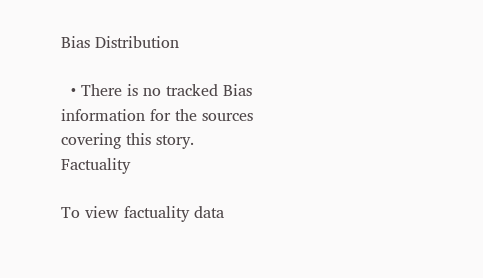Bias Distribution

  • There is no tracked Bias information for the sources covering this story.
Factuality

To view factuality data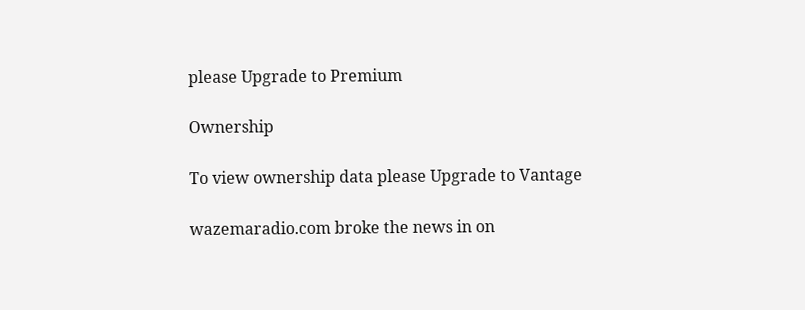please Upgrade to Premium

Ownership

To view ownership data please Upgrade to Vantage

wazemaradio.com broke the news in on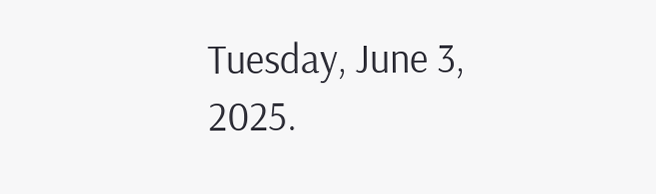Tuesday, June 3, 2025.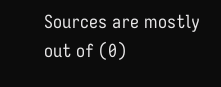Sources are mostly out of (0)